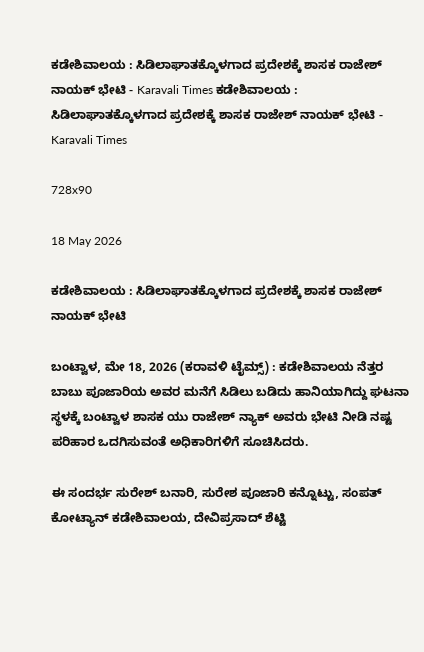ಕಡೇಶಿವಾಲಯ : ಸಿಡಿಲಾಘಾತಕ್ಕೊಳಗಾದ ಪ್ರದೇಶಕ್ಕೆ ಶಾಸಕ ರಾಜೇಶ್ ನಾಯಕ್ ಭೇಟಿ - Karavali Times ಕಡೇಶಿವಾಲಯ : ಸಿಡಿಲಾಘಾತಕ್ಕೊಳಗಾದ ಪ್ರದೇಶಕ್ಕೆ ಶಾಸಕ ರಾಜೇಶ್ ನಾಯಕ್ ಭೇಟಿ - Karavali Times

728x90

18 May 2026

ಕಡೇಶಿವಾಲಯ : ಸಿಡಿಲಾಘಾತಕ್ಕೊಳಗಾದ ಪ್ರದೇಶಕ್ಕೆ ಶಾಸಕ ರಾಜೇಶ್ ನಾಯಕ್ ಭೇಟಿ

ಬಂಟ್ವಾಳ, ಮೇ 18, 2026 (ಕರಾವಳಿ ಟೈಮ್ಸ್) : ಕಡೇಶಿವಾಲಯ ನೆತ್ತರ ಬಾಬು ಪೂಜಾರಿಯ ಅವರ ಮನೆಗೆ ಸಿಡಿಲು ಬಡಿದು ಹಾನಿಯಾಗಿದ್ದು ಘಟನಾ ಸ್ಥಳಕ್ಕೆ ಬಂಟ್ವಾಳ ಶಾಸಕ ಯು ರಾಜೇಶ್ ನ್ಯಾಕ್ ಅವರು ಭೇಟಿ ನೀಡಿ ನಷ್ಟ ಪರಿಹಾರ ಒದಗಿಸುವಂತೆ ಅಧಿಕಾರಿಗಳಿಗೆ ಸೂಚಿಸಿದರು.

ಈ ಸಂದರ್ಭ ಸುರೇಶ್ ಬನಾರಿ, ಸುರೇಶ ಪೂಜಾರಿ ಕನ್ನೊಟ್ಟು, ಸಂಪತ್ ಕೋಟ್ಯಾನ್ ಕಡೇಶಿವಾಲಯ, ದೇವಿಪ್ರಸಾದ್ ಶೆಟ್ಟಿ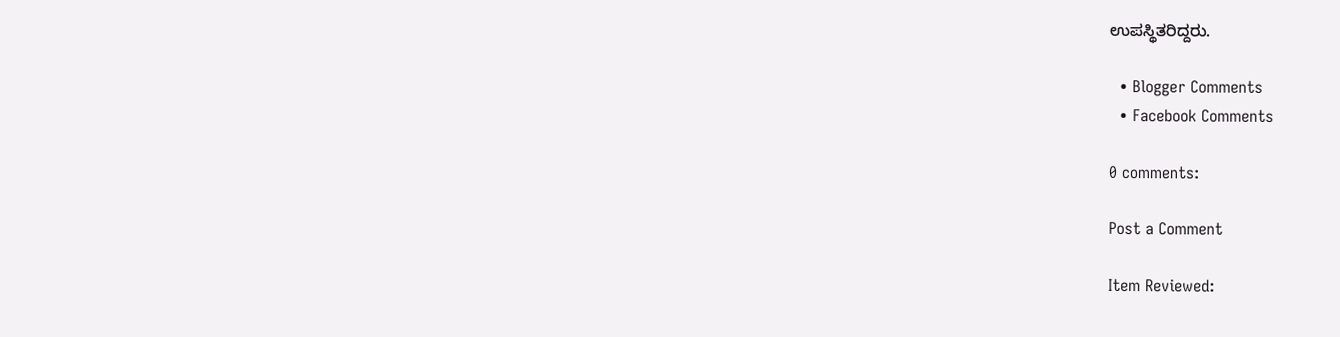ಉಪಸ್ಥಿತರಿದ್ದರು.

  • Blogger Comments
  • Facebook Comments

0 comments:

Post a Comment

Item Reviewed: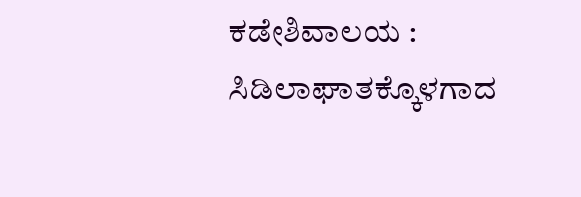ಕಡೇಶಿವಾಲಯ : ಸಿಡಿಲಾಘಾತಕ್ಕೊಳಗಾದ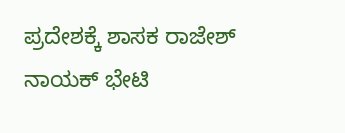ಪ್ರದೇಶಕ್ಕೆ ಶಾಸಕ ರಾಜೇಶ್ ನಾಯಕ್ ಭೇಟಿ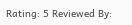Rating: 5 Reviewed By: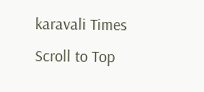karavali Times
Scroll to Top